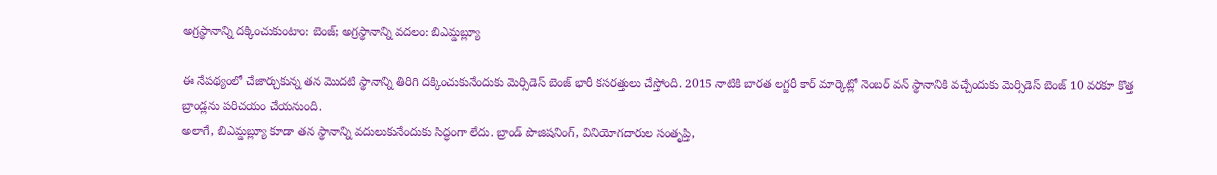అగ్రస్థానాన్ని దక్కించుకుంటాం: బెంజ్; అగ్రస్థానాన్ని వదలం: బిఎమ్డబ్ల్యూ

ఈ నేపథ్యంలో చేజార్చుకున్న తన మొదటి స్థానాన్ని తిరిగి దక్కించుకునేందుకు మెర్సిడెస్ బెంజ్ భారీ కసరత్తులు చేస్తోంది. 2015 నాటికి బారత లగ్జరీ కార్ మార్కెట్లో నెంబర్ వన్ స్థానానికి వచ్చేందుకు మెర్సిడెస్ బెంజ్ 10 వరకూ కొత్త బ్రాండ్లను పరిచయం చేయనుంది.
అలాగే, బిఎమ్డబ్ల్యూ కూడా తన స్థానాన్ని వదులుకునేందుకు సిద్ధంగా లేదు. బ్రాండ్ పొజిషనింగ్, వినియోగదారుల సంతృప్తి,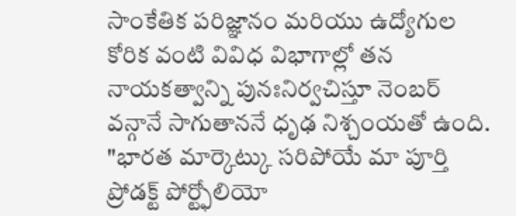సాంకేతిక పరిజ్ఞానం మరియు ఉద్యోగుల కోరిక వంటి వివిధ విభాగాల్లో తన నాయకత్వాన్ని పునఃనిర్వచిస్తూ నెంబర్ వన్గానే సాగుతాననే ధృఢ నిశ్చంయతో ఉంది.
"భారత మార్కెట్కు సరిపోయే మా పూర్తి ప్రోడక్ట్ పోర్ట్ఫోలియో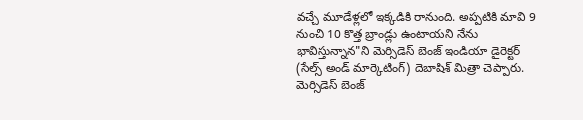వచ్చే మూడేళ్లలో ఇక్కడికి రానుంది. అప్పటికి మావి 9 నుంచి 10 కొత్త బ్రాండ్లు ఉంటాయని నేను భావిస్తున్నాన"ని మెర్సిడెస్ బెంజ్ ఇండియా డైరెక్టర్ (సేల్స్ అండ్ మార్కెటింగ్) దెబాషిశ్ మిత్రా చెప్పారు.
మెర్సిడెస్ బెంజ్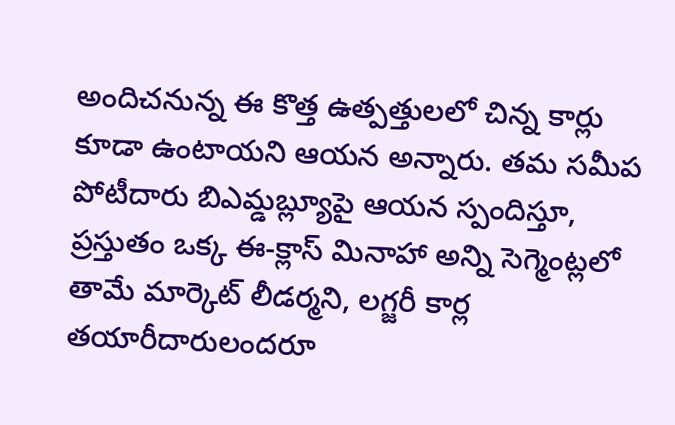అందిచనున్న ఈ కొత్త ఉత్పత్తులలో చిన్న కార్లు కూడా ఉంటాయని ఆయన అన్నారు. తమ సమీప పోటీదారు బిఎమ్డబ్ల్యూపై ఆయన స్పందిస్తూ, ప్రస్తుతం ఒక్క ఈ-క్లాస్ మినాహా అన్ని సెగ్మెంట్లలో తామే మార్కెట్ లీడర్మని, లగ్జరీ కార్ల తయారీదారులందరూ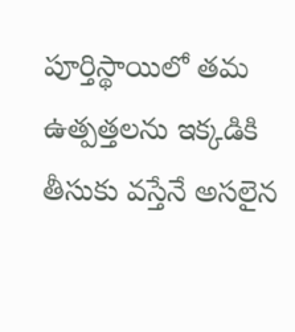పూర్తిస్థాయిలో తమ ఉత్పత్తలను ఇక్కడికి తీసుకు వస్తేనే అసలైన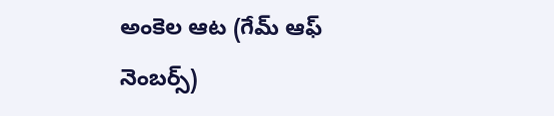అంకెల ఆట (గేమ్ ఆఫ్ నెంబర్స్)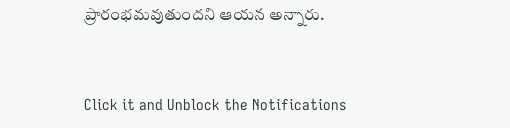ప్రారంభమవుతుందని ఆయన అన్నారు.


Click it and Unblock the Notifications